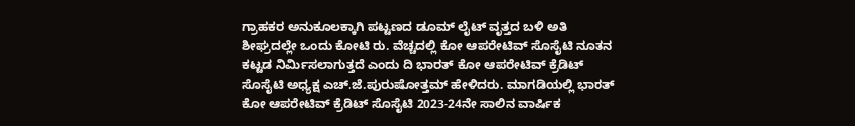ಗ್ರಾಹಕರ ಅನುಕೂಲಕ್ಕಾಗಿ ಪಟ್ಟಣದ ಡೂಮ್ ಲೈಟ್ ವೃತ್ತದ ಬಳಿ ಅತಿ ಶೀಘ್ರದಲ್ಲೇ ಒಂದು ಕೋಟಿ ರು. ವೆಚ್ಚದಲ್ಲಿ ಕೋ ಆಪರೇಟಿವ್ ಸೊಸೈಟಿ ನೂತನ ಕಟ್ಟಡ ನಿರ್ಮಿಸಲಾಗುತ್ತದೆ ಎಂದು ದಿ ಭಾರತ್ ಕೋ ಆಪರೇಟಿವ್ ಕ್ರೆಡಿಟ್ ಸೊಸೈಟಿ ಅಧ್ಯಕ್ಷ ಎಚ್.ಜೆ.ಪುರುಷೋತ್ತಮ್ ಹೇಳಿದರು. ಮಾಗಡಿಯಲ್ಲಿ ಭಾರತ್ ಕೋ ಆಪರೇಟಿವ್ ಕ್ರೆಡಿಟ್ ಸೊಸೈಟಿ 2023-24ನೇ ಸಾಲಿನ ವಾರ್ಷಿಕ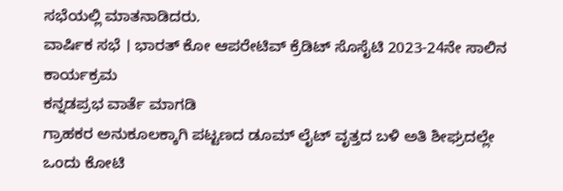ಸಭೆಯಲ್ಲಿ ಮಾತನಾಡಿದರು.
ವಾರ್ಷಿಕ ಸಭೆ । ಭಾರತ್ ಕೋ ಆಪರೇಟಿವ್ ಕ್ರೆಡಿಟ್ ಸೊಸೈಟಿ 2023-24ನೇ ಸಾಲಿನ ಕಾರ್ಯಕ್ರಮ
ಕನ್ನಡಪ್ರಭ ವಾರ್ತೆ ಮಾಗಡಿ
ಗ್ರಾಹಕರ ಅನುಕೂಲಕ್ಕಾಗಿ ಪಟ್ಟಣದ ಡೂಮ್ ಲೈಟ್ ವೃತ್ತದ ಬಳಿ ಅತಿ ಶೀಘ್ರದಲ್ಲೇ ಒಂದು ಕೋಟಿ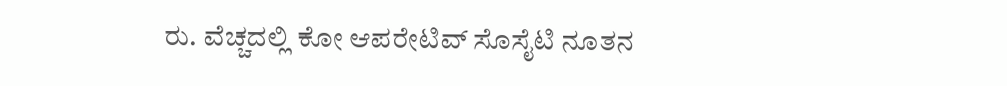ರು. ವೆಚ್ಚದಲ್ಲಿ ಕೋ ಆಪರೇಟಿವ್ ಸೊಸೈಟಿ ನೂತನ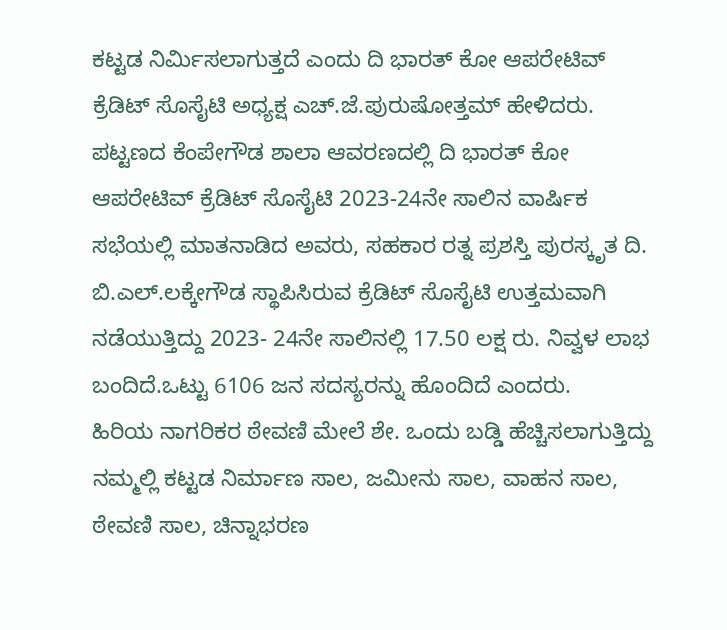ಕಟ್ಟಡ ನಿರ್ಮಿಸಲಾಗುತ್ತದೆ ಎಂದು ದಿ ಭಾರತ್ ಕೋ ಆಪರೇಟಿವ್ ಕ್ರೆಡಿಟ್ ಸೊಸೈಟಿ ಅಧ್ಯಕ್ಷ ಎಚ್.ಜೆ.ಪುರುಷೋತ್ತಮ್ ಹೇಳಿದರು.
ಪಟ್ಟಣದ ಕೆಂಪೇಗೌಡ ಶಾಲಾ ಆವರಣದಲ್ಲಿ ದಿ ಭಾರತ್ ಕೋ ಆಪರೇಟಿವ್ ಕ್ರೆಡಿಟ್ ಸೊಸೈಟಿ 2023-24ನೇ ಸಾಲಿನ ವಾರ್ಷಿಕ ಸಭೆಯಲ್ಲಿ ಮಾತನಾಡಿದ ಅವರು, ಸಹಕಾರ ರತ್ನ ಪ್ರಶಸ್ತಿ ಪುರಸ್ಕೃತ ದಿ. ಬಿ.ಎಲ್.ಲಕ್ಕೇಗೌಡ ಸ್ಥಾಪಿಸಿರುವ ಕ್ರೆಡಿಟ್ ಸೊಸೈಟಿ ಉತ್ತಮವಾಗಿ ನಡೆಯುತ್ತಿದ್ದು 2023- 24ನೇ ಸಾಲಿನಲ್ಲಿ 17.50 ಲಕ್ಷ ರು. ನಿವ್ವಳ ಲಾಭ ಬಂದಿದೆ.ಒಟ್ಟು 6106 ಜನ ಸದಸ್ಯರನ್ನು ಹೊಂದಿದೆ ಎಂದರು.
ಹಿರಿಯ ನಾಗರಿಕರ ಠೇವಣಿ ಮೇಲೆ ಶೇ. ಒಂದು ಬಡ್ಡಿ ಹೆಚ್ಚಿಸಲಾಗುತ್ತಿದ್ದು ನಮ್ಮಲ್ಲಿ ಕಟ್ಟಡ ನಿರ್ಮಾಣ ಸಾಲ, ಜಮೀನು ಸಾಲ, ವಾಹನ ಸಾಲ, ಠೇವಣಿ ಸಾಲ, ಚಿನ್ನಾಭರಣ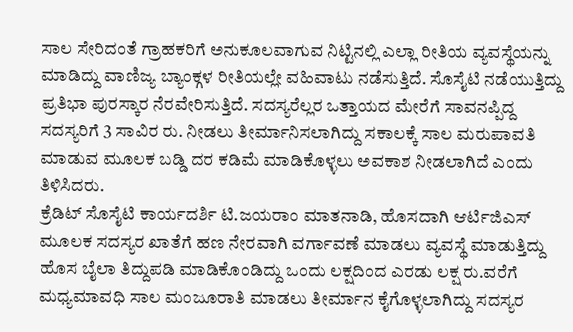ಸಾಲ ಸೇರಿದಂತೆ ಗ್ರಾಹಕರಿಗೆ ಅನುಕೂಲವಾಗುವ ನಿಟ್ಟಿನಲ್ಲಿ ಎಲ್ಲಾ ರೀತಿಯ ವ್ಯವಸ್ಥೆಯನ್ನು ಮಾಡಿದ್ದು ವಾಣಿಜ್ಯ ಬ್ಯಾಂಕ್ಗಳ ರೀತಿಯಲ್ಲೇ ವಹಿವಾಟು ನಡೆಸುತ್ತಿದೆ. ಸೊಸೈಟಿ ನಡೆಯುತ್ತಿದ್ದು ಪ್ರತಿಭಾ ಪುರಸ್ಕಾರ ನೆರವೇರಿಸುತ್ತಿದೆ. ಸದಸ್ಯರೆಲ್ಲರ ಒತ್ತಾಯದ ಮೇರೆಗೆ ಸಾವನಪ್ಪಿದ್ದ ಸದಸ್ಯರಿಗೆ 3 ಸಾವಿರ ರು. ನೀಡಲು ತೀರ್ಮಾನಿಸಲಾಗಿದ್ದು ಸಕಾಲಕ್ಕೆ ಸಾಲ ಮರುಪಾವತಿ ಮಾಡುವ ಮೂಲಕ ಬಡ್ಡಿ ದರ ಕಡಿಮೆ ಮಾಡಿಕೊಳ್ಳಲು ಅವಕಾಶ ನೀಡಲಾಗಿದೆ ಎಂದು ತಿಳಿಸಿದರು.
ಕ್ರೆಡಿಟ್ ಸೊಸೈಟಿ ಕಾರ್ಯದರ್ಶಿ ಟಿ.ಜಯರಾಂ ಮಾತನಾಡಿ, ಹೊಸದಾಗಿ ಆರ್ಟಿಜಿಎಸ್ ಮೂಲಕ ಸದಸ್ಯರ ಖಾತೆಗೆ ಹಣ ನೇರವಾಗಿ ವರ್ಗಾವಣೆ ಮಾಡಲು ವ್ಯವಸ್ಥೆ ಮಾಡುತ್ತಿದ್ದು ಹೊಸ ಬೈಲಾ ತಿದ್ದುಪಡಿ ಮಾಡಿಕೊಂಡಿದ್ದು ಒಂದು ಲಕ್ಷದಿಂದ ಎರಡು ಲಕ್ಷ ರು.ವರೆಗೆ ಮಧ್ಯಮಾವಧಿ ಸಾಲ ಮಂಜೂರಾತಿ ಮಾಡಲು ತೀರ್ಮಾನ ಕೈಗೊಳ್ಳಲಾಗಿದ್ದು ಸದಸ್ಯರ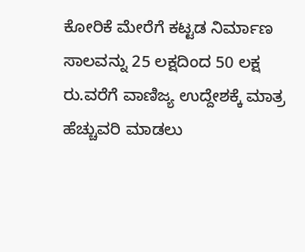ಕೋರಿಕೆ ಮೇರೆಗೆ ಕಟ್ಟಡ ನಿರ್ಮಾಣ ಸಾಲವನ್ನು 25 ಲಕ್ಷದಿಂದ 50 ಲಕ್ಷ ರು.ವರೆಗೆ ವಾಣಿಜ್ಯ ಉದ್ದೇಶಕ್ಕೆ ಮಾತ್ರ ಹೆಚ್ಚುವರಿ ಮಾಡಲು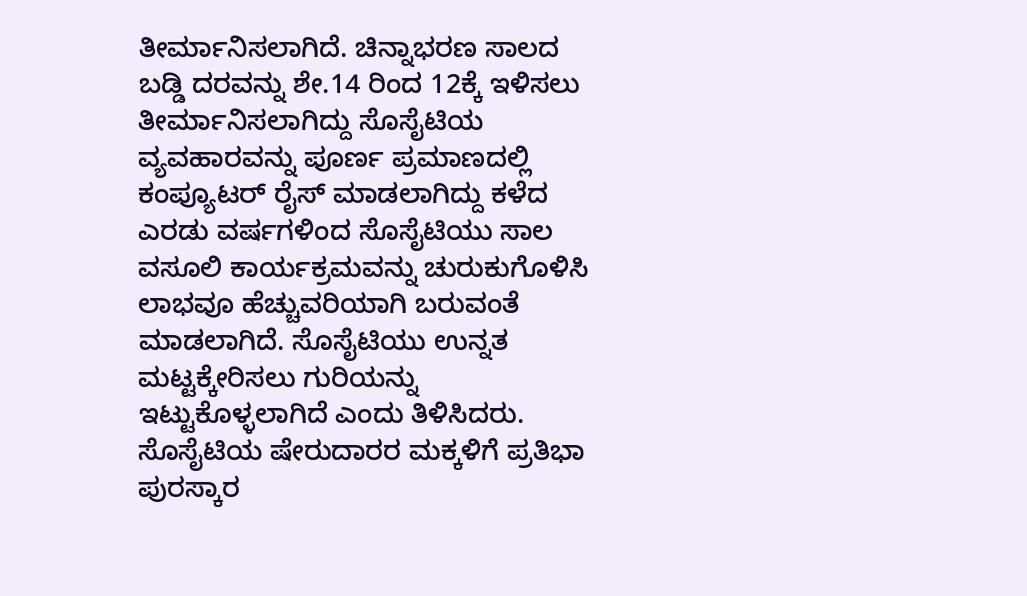ತೀರ್ಮಾನಿಸಲಾಗಿದೆ. ಚಿನ್ನಾಭರಣ ಸಾಲದ ಬಡ್ಡಿ ದರವನ್ನು ಶೇ.14 ರಿಂದ 12ಕ್ಕೆ ಇಳಿಸಲು ತೀರ್ಮಾನಿಸಲಾಗಿದ್ದು ಸೊಸೈಟಿಯ ವ್ಯವಹಾರವನ್ನು ಪೂರ್ಣ ಪ್ರಮಾಣದಲ್ಲಿ ಕಂಪ್ಯೂಟರ್ ರೈಸ್ ಮಾಡಲಾಗಿದ್ದು ಕಳೆದ ಎರಡು ವರ್ಷಗಳಿಂದ ಸೊಸೈಟಿಯು ಸಾಲ ವಸೂಲಿ ಕಾರ್ಯಕ್ರಮವನ್ನು ಚುರುಕುಗೊಳಿಸಿ ಲಾಭವೂ ಹೆಚ್ಚುವರಿಯಾಗಿ ಬರುವಂತೆ ಮಾಡಲಾಗಿದೆ. ಸೊಸೈಟಿಯು ಉನ್ನತ ಮಟ್ಟಕ್ಕೇರಿಸಲು ಗುರಿಯನ್ನು ಇಟ್ಟುಕೊಳ್ಳಲಾಗಿದೆ ಎಂದು ತಿಳಿಸಿದರು.
ಸೊಸೈಟಿಯ ಷೇರುದಾರರ ಮಕ್ಕಳಿಗೆ ಪ್ರತಿಭಾ ಪುರಸ್ಕಾರ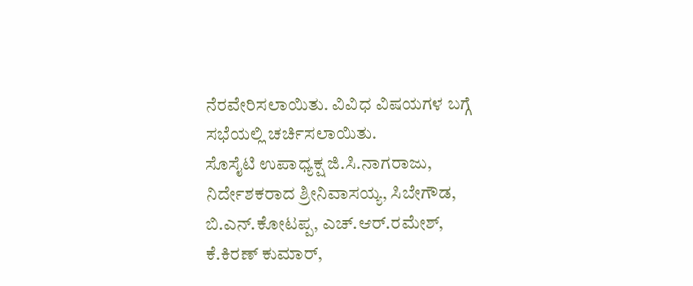ನೆರವೇರಿಸಲಾಯಿತು. ವಿವಿಧ ವಿಷಯಗಳ ಬಗ್ಗೆ ಸಭೆಯಲ್ಲಿ ಚರ್ಚಿಸಲಾಯಿತು.
ಸೊಸೈಟಿ ಉಪಾಧ್ಯಕ್ಷ ಜಿ.ಸಿ.ನಾಗರಾಜು, ನಿರ್ದೇಶಕರಾದ ಶ್ರೀನಿವಾಸಯ್ಯ, ಸಿಬೇಗೌಡ, ಬಿ.ಎನ್.ಕೋಟಪ್ಪ, ಎಚ್.ಆರ್.ರಮೇಶ್, ಕೆ.ಕಿರಣ್ ಕುಮಾರ್,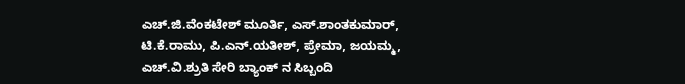ಎಚ್.ಜಿ.ವೆಂಕಟೇಶ್ ಮೂರ್ತಿ, ಎಸ್.ಶಾಂತಕುಮಾರ್, ಟಿ.ಕೆ.ರಾಮು, ಪಿ.ಎನ್.ಯತೀಶ್, ಪ್ರೇಮಾ, ಜಯಮ್ಮ, ಎಚ್.ವಿ.ಶ್ರುತಿ ಸೇರಿ ಬ್ಯಾಂಕ್ ನ ಸಿಬ್ಬಂದಿ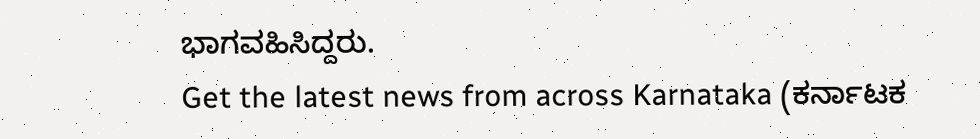ಭಾಗವಹಿಸಿದ್ದರು.
Get the latest news from across Karnataka (ಕರ್ನಾಟಕ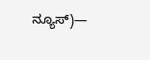ನ್ಯೂಸ್)—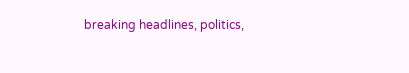breaking headlines, politics,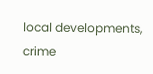local developments, crime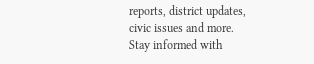reports, district updates, civic issues and more. Stay informed with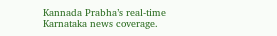Kannada Prabha’s real‑time Karnataka news coverage.